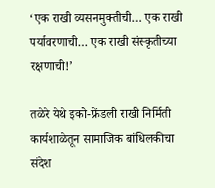‘एक राखी व्यसनमुक्तीची… एक राखी पर्यावरणाची… एक राखी संस्कृतीच्या रक्षणाची!’

तळेरे येथे इको-फ्रेंडली राखी निर्मिती कार्यशाळेतून सामाजिक बांधिलकीचा संदेश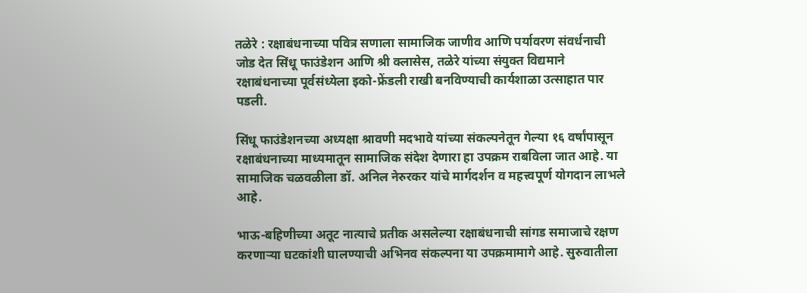तळेरे : रक्षाबंधनाच्या पवित्र सणाला सामाजिक जाणीव आणि पर्यावरण संवर्धनाची जोड देत सिंधू फाउंडेशन आणि श्री क्लासेस, तळेरे यांच्या संयुक्त विद्यमाने रक्षाबंधनाच्या पूर्वसंध्येला इको-फ्रेंडली राखी बनविण्याची कार्यशाळा उत्साहात पार पडली.

सिंधू फाउंडेशनच्या अध्यक्षा श्रावणी मदभावे यांच्या संकल्पनेतून गेल्या १६ वर्षांपासून रक्षाबंधनाच्या माध्यमातून सामाजिक संदेश देणारा हा उपक्रम राबविला जात आहे. या सामाजिक चळवळीला डॉ. अनिल नेरुरकर यांचे मार्गदर्शन व महत्त्वपूर्ण योगदान लाभले आहे.

भाऊ-बहिणीच्या अतूट नात्याचे प्रतीक असलेल्या रक्षाबंधनाची सांगड समाजाचे रक्षण करणाऱ्या घटकांशी घालण्याची अभिनव संकल्पना या उपक्रमामागे आहे. सुरुवातीला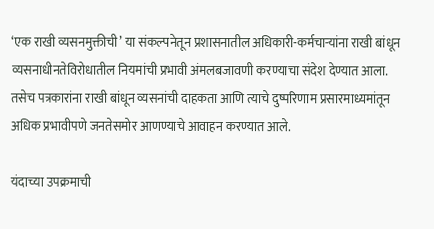‘एक राखी व्यसनमुक्तीची’ या संकल्पनेतून प्रशासनातील अधिकारी-कर्मचाऱ्यांना राखी बांधून व्यसनाधीनतेविरोधातील नियमांची प्रभावी अंमलबजावणी करण्याचा संदेश देण्यात आला. तसेच पत्रकारांना राखी बांधून व्यसनांची दाहकता आणि त्याचे दुष्परिणाम प्रसारमाध्यमांतून अधिक प्रभावीपणे जनतेसमोर आणण्याचे आवाहन करण्यात आले.

यंदाच्या उपक्रमाची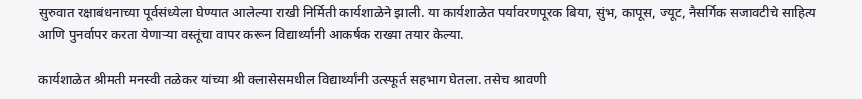सुरुवात रक्षाबंधनाच्या पूर्वसंध्येला घेण्यात आलेल्या राखी निर्मिती कार्यशाळेने झाली. या कार्यशाळेत पर्यावरणपूरक बिया, सुंभ, कापूस, ज्यूट, नैसर्गिक सजावटीचे साहित्य आणि पुनर्वापर करता येणाऱ्या वस्तूंचा वापर करून विद्यार्थ्यांनी आकर्षक राख्या तयार केल्या.

कार्यशाळेत श्रीमती मनस्वी तळेकर यांच्या श्री क्लासेसमधील विद्यार्थ्यांनी उत्स्फूर्त सहभाग घेतला. तसेच श्रावणी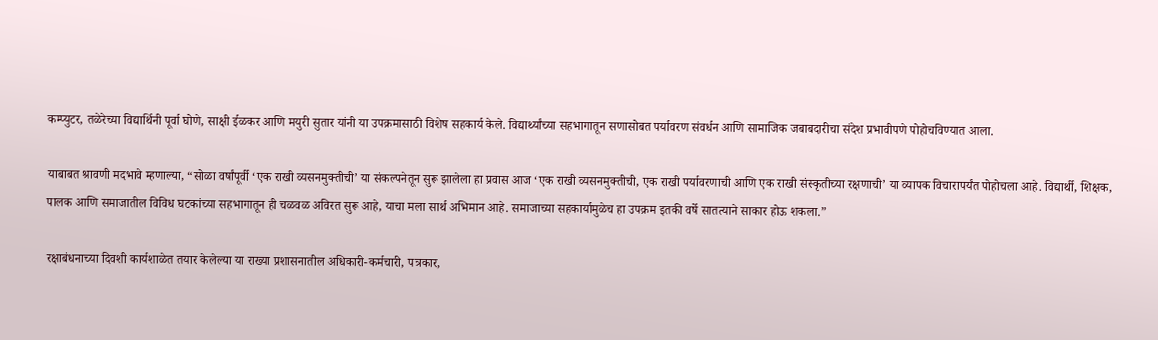कम्प्युटर, तळेरेच्या विद्यार्थिनी पूर्वा घोणे, साक्षी ईळकर आणि मयुरी सुतार यांनी या उपक्रमासाठी विशेष सहकार्य केले. विद्यार्थ्यांच्या सहभागातून सणासोबत पर्यावरण संवर्धन आणि सामाजिक जबाबदारीचा संदेश प्रभावीपणे पोहोचविण्यात आला.

याबाबत श्रावणी मदभावे म्हणाल्या, “सोळा वर्षांपूर्वी ‘एक राखी व्यसनमुक्तीची’ या संकल्पनेतून सुरू झालेला हा प्रवास आज ‘एक राखी व्यसनमुक्तीची, एक राखी पर्यावरणाची आणि एक राखी संस्कृतीच्या रक्षणाची’ या व्यापक विचारापर्यंत पोहोचला आहे. विद्यार्थी, शिक्षक, पालक आणि समाजातील विविध घटकांच्या सहभागातून ही चळवळ अविरत सुरू आहे, याचा मला सार्थ अभिमान आहे. समाजाच्या सहकार्यामुळेच हा उपक्रम इतकी वर्षे सातत्याने साकार होऊ शकला.”

रक्षाबंधनाच्या दिवशी कार्यशाळेत तयार केलेल्या या राख्या प्रशासनातील अधिकारी-कर्मचारी, पत्रकार,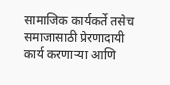सामाजिक कार्यकर्ते तसेच समाजासाठी प्रेरणादायी कार्य करणाऱ्या आणि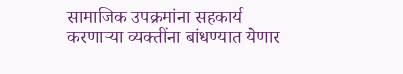सामाजिक उपक्रमांना सहकार्य करणाऱ्या व्यक्तींना बांधण्यात येणार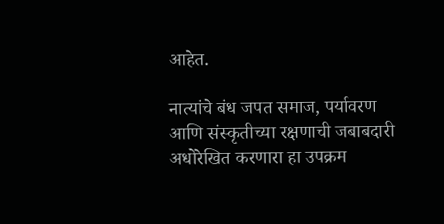आहेत.

नात्यांचे बंध जपत समाज, पर्यावरण आणि संस्कृतीच्या रक्षणाची जबाबदारी अधोरेखित करणारा हा उपक्रम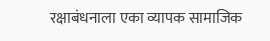रक्षाबंधनाला एका व्यापक सामाजिक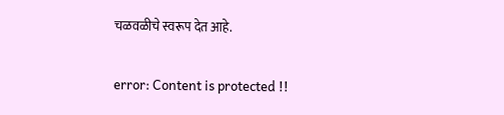चळवळीचे स्वरूप देत आहे.

error: Content is protected !!